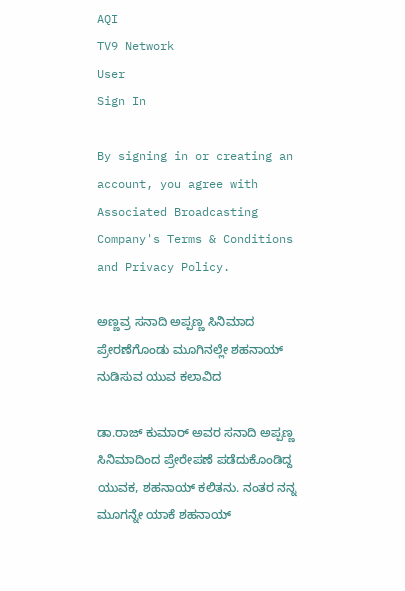AQI
TV9 Network
User
Sign In

By signing in or creating an account, you agree with Associated Broadcasting Company's Terms & Conditions and Privacy Policy.

ಅಣ್ಣವ್ರ ಸನಾದಿ ಅಪ್ಪಣ್ಣ ಸಿನಿಮಾದ ಪ್ರೇರಣೆಗೊಂಡು ಮೂಗಿನಲ್ಲೇ ಶಹನಾಯ್ ನುಡಿಸುವ ಯುವ ಕಲಾವಿದ

ಡಾ.ರಾಜ್ ಕುಮಾರ್ ಅವರ ಸನಾದಿ ಅಪ್ಪಣ್ಣ ಸಿನಿಮಾದಿಂದ ಪ್ರೇರೇಪಣೆ ಪಡೆದುಕೊಂಡಿದ್ದ ಯುವಕ, ಶಹನಾಯ್ ಕಲಿತನು. ನಂತರ ನನ್ನ ಮೂಗನ್ನೇ ಯಾಕೆ ಶಹನಾಯ್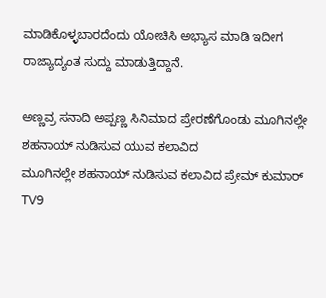ಮಾಡಿಕೊಳ್ಳಬಾರದೆಂದು ಯೋಚಿಸಿ ಅಭ್ಯಾಸ ಮಾಡಿ ಇದೀಗ ರಾಜ್ಯಾದ್ಯಂತ ಸುದ್ದು ಮಾಡುತ್ತಿದ್ದಾನೆ.

ಅಣ್ಣವ್ರ ಸನಾದಿ ಅಪ್ಪಣ್ಣ ಸಿನಿಮಾದ ಪ್ರೇರಣೆಗೊಂಡು ಮೂಗಿನಲ್ಲೇ ಶಹನಾಯ್ ನುಡಿಸುವ ಯುವ ಕಲಾವಿದ
ಮೂಗಿನಲ್ಲೇ ಶಹನಾಯ್ ನುಡಿಸುವ ಕಲಾವಿದ ಪ್ರೇಮ್ ಕುಮಾರ್
TV9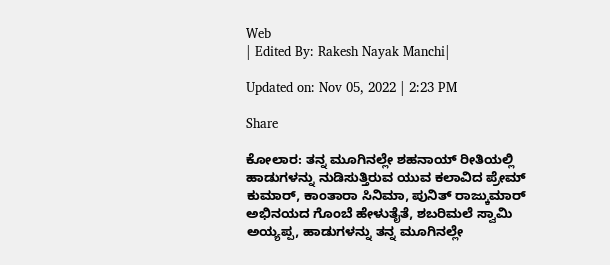Web
| Edited By: Rakesh Nayak Manchi|

Updated on: Nov 05, 2022 | 2:23 PM

Share

ಕೋಲಾರ: ತನ್ನ ಮೂಗಿನಲ್ಲೇ ಶಹನಾಯ್ ರೀತಿಯಲ್ಲಿ ಹಾಡುಗಳನ್ನು ನುಡಿಸುತ್ತಿರುವ ಯುವ ಕಲಾವಿದ ಪ್ರೇಮ್ ಕುಮಾರ್, ಕಾಂತಾರಾ ಸಿನಿಮಾ, ಪುನಿತ್ ರಾಜ್ಕುಮಾರ್ ಅಭಿನಯದ ಗೊಂಬೆ ಹೇಳುತೈತೆ, ಶಬರಿಮಲೆ ಸ್ವಾಮಿ ಅಯ್ಯಪ್ಪ, ಹಾಡುಗಳನ್ನು ತನ್ನ ಮೂಗಿನಲ್ಲೇ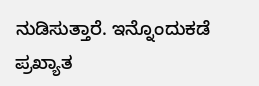ನುಡಿಸುತ್ತಾರೆ. ಇನ್ನೊಂದುಕಡೆ ಪ್ರಖ್ಯಾತ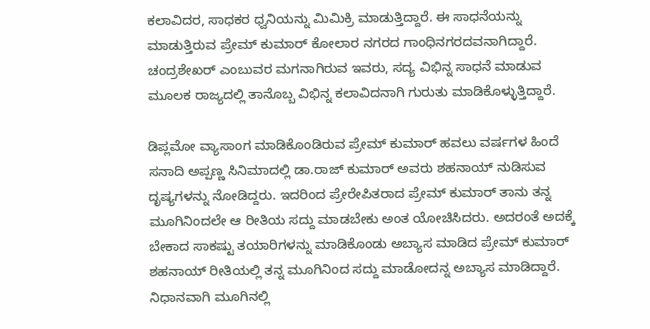ಕಲಾವಿದರ, ಸಾಧಕರ ಧ್ವನಿಯನ್ನು ಮಿಮಿಕ್ರಿ ಮಾಡುತ್ತಿದ್ದಾರೆ. ಈ ಸಾಧನೆಯನ್ನು ಮಾಡುತ್ತಿರುವ ಪ್ರೇಮ್ ಕುಮಾರ್ ಕೋಲಾರ ನಗರದ ಗಾಂಧಿನಗರದವನಾಗಿದ್ದಾರೆ. ಚಂದ್ರಶೇಖರ್ ಎಂಬುವರ ಮಗನಾಗಿರುವ ಇವರು, ಸದ್ಯ ವಿಭಿನ್ನ ಸಾಧನೆ ಮಾಡುವ ಮೂಲಕ ರಾಜ್ಯದಲ್ಲಿ ತಾನೊಬ್ಬ ವಿಭಿನ್ನ ಕಲಾವಿದನಾಗಿ ಗುರುತು ಮಾಡಿಕೊಳ್ಳುತ್ತಿದ್ದಾರೆ.

ಡಿಪ್ಲಮೋ ವ್ಯಾಸಾಂಗ ಮಾಡಿಕೊಂಡಿರುವ ಪ್ರೇಮ್ ಕುಮಾರ್ ಹವಲು ವರ್ಷಗಳ ಹಿಂದೆ ಸನಾದಿ ಅಪ್ಪಣ್ಣ ಸಿನಿಮಾದಲ್ಲಿ ಡಾ.ರಾಜ್ ಕುಮಾರ್ ಅವರು ಶಹನಾಯ್ ನುಡಿಸುವ ದೃಷ್ಯಗಳನ್ನು ನೋಡಿದ್ದರು. ಇದರಿಂದ ಪ್ರೇರೇಪಿತರಾದ ಪ್ರೇಮ್ ಕುಮಾರ್ ತಾನು ತನ್ನ ಮೂಗಿನಿಂದಲೇ ಆ ರೀತಿಯ ಸದ್ದು ಮಾಡಬೇಕು ಅಂತ ಯೋಚಿಸಿದರು. ಅದರಂತೆ ಅದಕ್ಕೆ ಬೇಕಾದ ಸಾಕಷ್ಟು ತಯಾರಿಗಳನ್ನು ಮಾಡಿಕೊಂಡು ಅಬ್ಯಾಸ ಮಾಡಿದ ಪ್ರೇಮ್ ಕುಮಾರ್ ಶಹನಾಯ್ ರೀತಿಯಲ್ಲಿ ತನ್ನ ಮೂಗಿನಿಂದ ಸದ್ದು ಮಾಡೋದನ್ನ ಅಬ್ಯಾಸ ಮಾಡಿದ್ದಾರೆ. ನಿಧಾನವಾಗಿ ಮೂಗಿನಲ್ಲಿ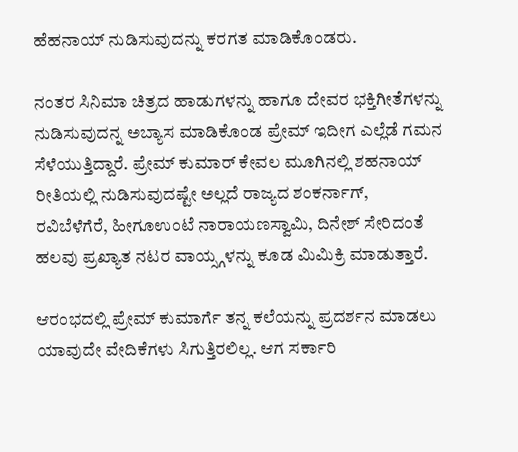ಹೆಹನಾಯ್ ನುಡಿಸುವುದನ್ನು ಕರಗತ ಮಾಡಿಕೊಂಡರು.

ನಂತರ ಸಿನಿಮಾ ಚಿತ್ರದ ಹಾಡುಗಳನ್ನು ಹಾಗೂ ದೇವರ ಭಕ್ತಿಗೀತೆಗಳನ್ನು ನುಡಿಸುವುದನ್ನ ಅಬ್ಯಾಸ ಮಾಡಿಕೊಂಡ ಪ್ರೇಮ್ ಇದೀಗ ಎಲ್ಲೆಡೆ ಗಮನ ಸೆಳೆಯುತ್ತಿದ್ದಾರೆ. ಪ್ರೇಮ್ ಕುಮಾರ್ ಕೇವಲ ಮೂಗಿನಲ್ಲಿ ಶಹನಾಯ್ ರೀತಿಯಲ್ಲಿ ನುಡಿಸುವುದಷ್ಟೇ ಅಲ್ಲದೆ ರಾಜ್ಯದ ಶಂಕರ್ನಾಗ್, ರವಿಬೆಳೆಗೆರೆ, ಹೀಗೂಉಂಟೆ ನಾರಾಯಣಸ್ವಾಮಿ, ದಿನೇಶ್ ಸೇರಿದಂತೆ ಹಲವು ಪ್ರಖ್ಯಾತ ನಟರ ವಾಯ್ಸ್ಗಳನ್ನು ಕೂಡ ಮಿಮಿಕ್ರಿ ಮಾಡುತ್ತಾರೆ.

ಆರಂಭದಲ್ಲಿ ಪ್ರೇಮ್ ಕುಮಾರ್ಗೆ ತನ್ನ ಕಲೆಯನ್ನು ಪ್ರದರ್ಶನ ಮಾಡಲು ಯಾವುದೇ ವೇದಿಕೆಗಳು ಸಿಗುತ್ತಿರಲಿಲ್ಲ. ಆಗ ಸರ್ಕಾರಿ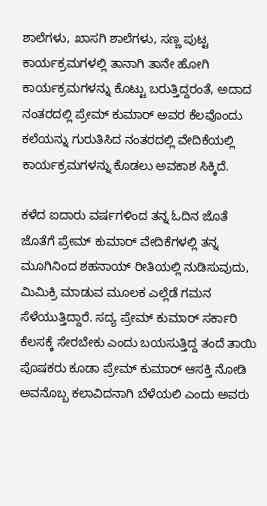ಶಾಲೆಗಳು, ಖಾಸಗಿ ಶಾಲೆಗಳು, ಸಣ್ಣ ಪುಟ್ಟ ಕಾರ್ಯಕ್ರಮಗಳಲ್ಲಿ ತಾನಾಗಿ ತಾನೇ ಹೋಗಿ ಕಾರ್ಯಕ್ರಮಗಳನ್ನು ಕೊಟ್ಟು ಬರುತ್ತಿದ್ದರಂತೆ, ಅದಾದ ನಂತರದಲ್ಲಿ ಪ್ರೇಮ್ ಕುಮಾರ್ ಅವರ ಕೆಲವೊಂದು ಕಲೆಯನ್ನು ಗುರುತಿಸಿದ ನಂತರದಲ್ಲಿ ವೇದಿಕೆಯಲ್ಲಿ ಕಾರ್ಯಕ್ರಮಗಳನ್ನು ಕೊಡಲು ಅವಕಾಶ ಸಿಕ್ಕಿದೆ.

ಕಳೆದ ಐದಾರು ವರ್ಷಗಳಿಂದ ತನ್ನ ಓದಿನ ಜೊತೆ ಜೊತೆಗೆ ಪ್ರೇಮ್ ಕುಮಾರ್ ವೇದಿಕೆಗಳಲ್ಲಿ ತನ್ನ ಮೂಗಿನಿಂದ ಶಹನಾಯ್ ರೀತಿಯಲ್ಲಿ ನುಡಿಸುವುದು, ಮಿಮಿಕ್ರಿ ಮಾಡುವ ಮೂಲಕ ಎಲ್ಲೆಡೆ ಗಮನ ಸೆಳೆಯುತ್ತಿದ್ದಾರೆ. ಸದ್ಯ ಪ್ರೇಮ್ ಕುಮಾರ್ ಸರ್ಕಾರಿ ಕೆಲಸಕ್ಕೆ ಸೇರಬೇಕು ಎಂದು ಬಯಸುತ್ತಿದ್ದ ತಂದೆ ತಾಯಿ ಪೊಷಕರು ಕೂಡಾ ಪ್ರೇಮ್ ಕುಮಾರ್ ಆಸಕ್ತಿ ನೋಡಿ ಅವನೊಬ್ಬ ಕಲಾವಿದನಾಗಿ ಬೆಳೆಯಲಿ ಎಂದು ಅವರು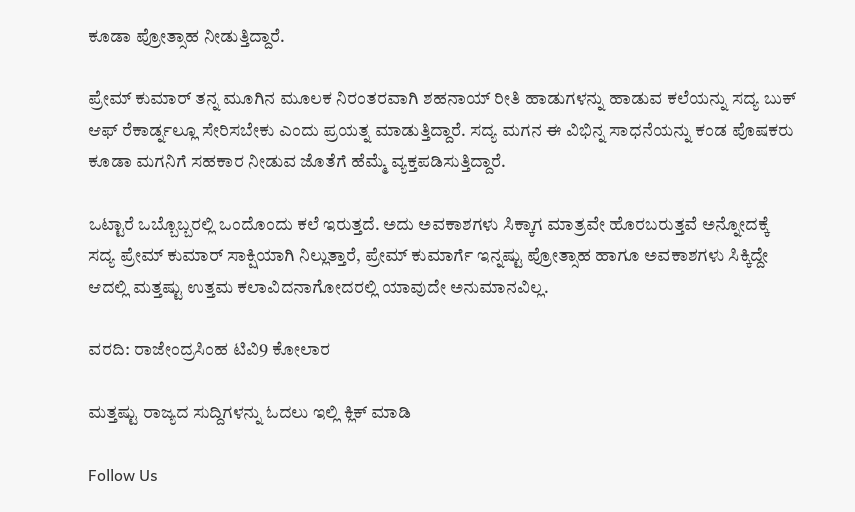ಕೂಡಾ ಪ್ರೋತ್ಸಾಹ ನೀಡುತ್ತಿದ್ದಾರೆ.

ಪ್ರೇಮ್ ಕುಮಾರ್ ತನ್ನ ಮೂಗಿನ ಮೂಲಕ ನಿರಂತರವಾಗಿ ಶಹನಾಯ್ ರೀತಿ ಹಾಡುಗಳನ್ನು ಹಾಡುವ ಕಲೆಯನ್ನು ಸದ್ಯ ಬುಕ್ ಆಫ್ ರೆಕಾರ್ಡ್ನಲ್ಲೂ ಸೇರಿಸಬೇಕು ಎಂದು ಪ್ರಯತ್ನ ಮಾಡುತ್ತಿದ್ದಾರೆ. ಸದ್ಯ ಮಗನ ಈ ವಿಭಿನ್ನ ಸಾಧನೆಯನ್ನು ಕಂಡ ಪೊಷಕರು ಕೂಡಾ ಮಗನಿಗೆ ಸಹಕಾರ ನೀಡುವ ಜೊತೆಗೆ ಹೆಮ್ಮೆ ವ್ಯಕ್ತಪಡಿಸುತ್ತಿದ್ದಾರೆ.

ಒಟ್ಟಾರೆ ಒಬ್ಬೊಬ್ಬರಲ್ಲಿ ಒಂದೊಂದು ಕಲೆ ಇರುತ್ತದೆ. ಅದು ಅವಕಾಶಗಳು ಸಿಕ್ಕಾಗ ಮಾತ್ರವೇ ಹೊರಬರುತ್ತವೆ ಅನ್ನೋದಕ್ಕೆ ಸದ್ಯ ಪ್ರೇಮ್ ಕುಮಾರ್ ಸಾಕ್ಷಿಯಾಗಿ ನಿಲ್ಲುತ್ತಾರೆ, ಪ್ರೇಮ್ ಕುಮಾರ್ಗೆ ಇನ್ನಷ್ಟು ಪ್ರೋತ್ಸಾಹ ಹಾಗೂ ಅವಕಾಶಗಳು ಸಿಕ್ಕಿದ್ದೇ ಆದಲ್ಲಿ ಮತ್ತಷ್ಟು ಉತ್ತಮ ಕಲಾವಿದನಾಗೋದರಲ್ಲಿ ಯಾವುದೇ ಅನುಮಾನವಿಲ್ಲ.

ವರದಿ: ರಾಜೇಂದ್ರಸಿಂಹ ಟಿವಿ9 ಕೋಲಾರ

ಮತ್ತಷ್ಟು ರಾಜ್ಯದ ಸುದ್ದಿಗಳನ್ನು ಓದಲು ಇಲ್ಲಿ ಕ್ಲಿಕ್ ಮಾಡಿ

Follow Us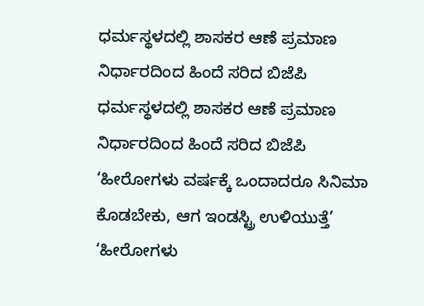ಧರ್ಮಸ್ಥಳದಲ್ಲಿ ಶಾಸಕರ ಆಣೆ ಪ್ರಮಾಣ ನಿರ್ಧಾರದಿಂದ ಹಿಂದೆ ಸರಿದ ಬಿಜೆಪಿ
ಧರ್ಮಸ್ಥಳದಲ್ಲಿ ಶಾಸಕರ ಆಣೆ ಪ್ರಮಾಣ ನಿರ್ಧಾರದಿಂದ ಹಿಂದೆ ಸರಿದ ಬಿಜೆಪಿ
‘ಹೀರೋಗಳು ವರ್ಷಕ್ಕೆ ಒಂದಾದರೂ ಸಿನಿಮಾ ಕೊಡಬೇಕು, ಆಗ ಇಂಡಸ್ಟ್ರಿ ಉಳಿಯುತ್ತೆ’
‘ಹೀರೋಗಳು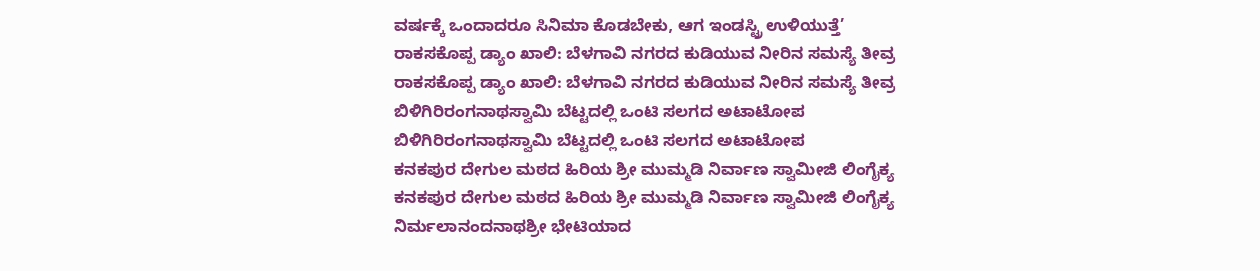ವರ್ಷಕ್ಕೆ ಒಂದಾದರೂ ಸಿನಿಮಾ ಕೊಡಬೇಕು, ಆಗ ಇಂಡಸ್ಟ್ರಿ ಉಳಿಯುತ್ತೆ’
ರಾಕಸಕೊಪ್ಪ ಡ್ಯಾಂ ಖಾಲಿ: ಬೆಳಗಾವಿ ನಗರದ ಕುಡಿಯುವ ನೀರಿನ ಸಮಸ್ಯೆ ತೀವ್ರ
ರಾಕಸಕೊಪ್ಪ ಡ್ಯಾಂ ಖಾಲಿ: ಬೆಳಗಾವಿ ನಗರದ ಕುಡಿಯುವ ನೀರಿನ ಸಮಸ್ಯೆ ತೀವ್ರ
ಬಿಳಿಗಿರಿರಂಗನಾಥಸ್ವಾಮಿ ಬೆಟ್ಟದಲ್ಲಿ ಒಂಟಿ ಸಲಗದ ಅಟಾಟೋಪ
ಬಿಳಿಗಿರಿರಂಗನಾಥಸ್ವಾಮಿ ಬೆಟ್ಟದಲ್ಲಿ ಒಂಟಿ ಸಲಗದ ಅಟಾಟೋಪ
ಕನಕಪುರ ದೇಗುಲ ಮಠದ ಹಿರಿಯ ಶ್ರೀ ಮುಮ್ಮಡಿ ನಿರ್ವಾಣ ಸ್ವಾಮೀಜಿ ಲಿಂಗೈಕ್ಯ
ಕನಕಪುರ ದೇಗುಲ ಮಠದ ಹಿರಿಯ ಶ್ರೀ ಮುಮ್ಮಡಿ ನಿರ್ವಾಣ ಸ್ವಾಮೀಜಿ ಲಿಂಗೈಕ್ಯ
ನಿರ್ಮಲಾನಂದನಾಥಶ್ರೀ ಭೇಟಿಯಾದ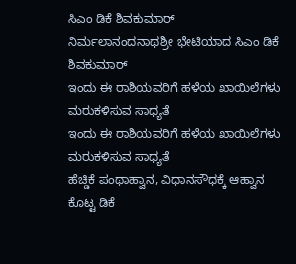ಸಿಎಂ ಡಿಕೆ ಶಿವಕುಮಾರ್
ನಿರ್ಮಲಾನಂದನಾಥಶ್ರೀ ಭೇಟಿಯಾದ ಸಿಎಂ ಡಿಕೆ ಶಿವಕುಮಾರ್
ಇಂದು ಈ ರಾಶಿಯವರಿಗೆ ಹಳೆಯ ಖಾಯಿಲೆಗಳು ಮರುಕಳಿಸುವ ಸಾಧ್ಯತೆ
ಇಂದು ಈ ರಾಶಿಯವರಿಗೆ ಹಳೆಯ ಖಾಯಿಲೆಗಳು ಮರುಕಳಿಸುವ ಸಾಧ್ಯತೆ
ಹೆಚ್ಡಿಕೆ ಪಂಥಾಹ್ವಾನ, ವಿಧಾನಸೌಧಕ್ಕೆ ಆಹ್ವಾನ ಕೊಟ್ಟ ಡಿಕೆ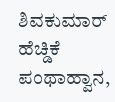ಶಿವಕುಮಾರ್
ಹೆಚ್ಡಿಕೆ ಪಂಥಾಹ್ವಾನ,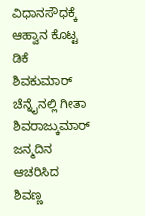ವಿಧಾನಸೌಧಕ್ಕೆ ಆಹ್ವಾನ ಕೊಟ್ಟ ಡಿಕೆ ಶಿವಕುಮಾರ್
ಚೆನ್ನೈನಲ್ಲಿ ಗೀತಾ ಶಿವರಾಜ್ಕುಮಾರ್ ಜನ್ಮದಿನ ಆಚರಿಸಿದ ಶಿವಣ್ಣ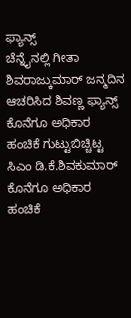ಫ್ಯಾನ್ಸ್
ಚೆನ್ನೈನಲ್ಲಿ ಗೀತಾ ಶಿವರಾಜ್ಕುಮಾರ್ ಜನ್ಮದಿನ ಆಚರಿಸಿದ ಶಿವಣ್ಣ ಫ್ಯಾನ್ಸ್
ಕೊನೆಗೂ ಅಧಿಕಾರ ಹಂಚಿಕೆ ಗುಟ್ಟುಬಿಚ್ಚಿಟ್ಟ ಸಿಎಂ ಡಿ.ಕೆ.ಶಿವಕುಮಾರ್
ಕೊನೆಗೂ ಅಧಿಕಾರ ಹಂಚಿಕೆ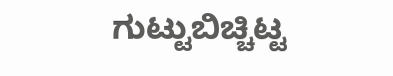ಗುಟ್ಟುಬಿಚ್ಚಿಟ್ಟ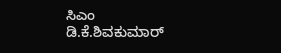ಸಿಎಂ ಡಿ.ಕೆ.ಶಿವಕುಮಾರ್